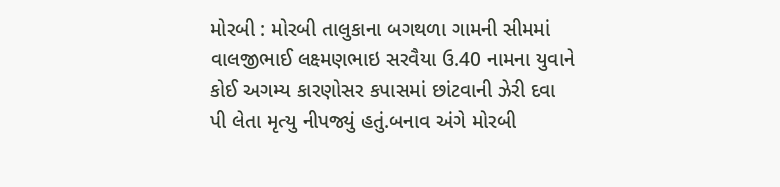મોરબી : મોરબી તાલુકાના બગથળા ગામની સીમમાં વાલજીભાઈ લક્ષ્મણભાઇ સરવૈયા ઉ.40 નામના યુવાને કોઈ અગમ્ય કારણોસર કપાસમાં છાંટવાની ઝેરી દવા પી લેતા મૃત્યુ નીપજ્યું હતું.બનાવ અંગે મોરબી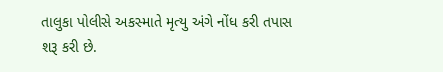તાલુકા પોલીસે અકસ્માતે મૃત્યુ અંગે નોંધ કરી તપાસ શરૂ કરી છે.